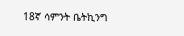18ኛ ሳምንት ቤትኪንግ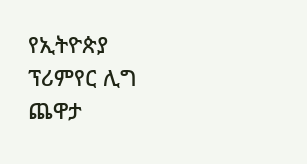የኢትዮጵያ ፕሪምየር ሊግ ጨዋታ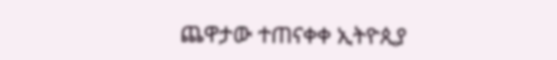ጨዋታው ተጠናቀቀ ኢትዮጲያ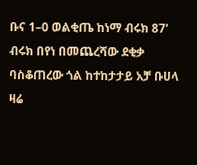ቡና 1–0 ወልቂጤ ከነማ ብሩክ 87‘ ብሩክ በየነ በመጨረሻው ደቂቃ ባስቆጠረው ጎል ከተከታታይ አቻ ቡሀላ ዛሬ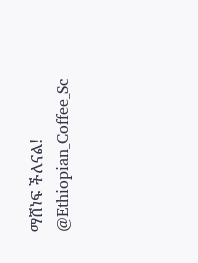ማሸነፍ ችለናል! @Ethiopian_Coffee_Sc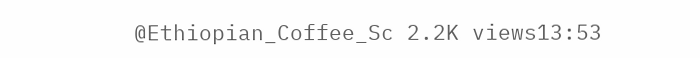@Ethiopian_Coffee_Sc 2.2K views13:53